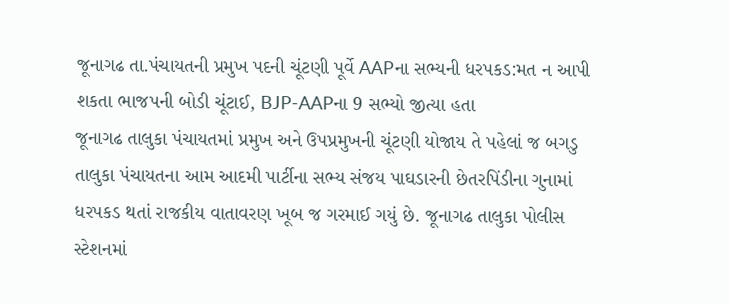જૂનાગઢ તા.પંચાયતની પ્રમુખ પદની ચૂંટણી પૂર્વે AAPના સભ્યની ધરપકડ:મત ન આપી શકતા ભાજપની બોડી ચૂંટાઈ, BJP-AAPના 9 સભ્યો જીત્યા હતા
જૂનાગઢ તાલુકા પંચાયતમાં પ્રમુખ અને ઉપપ્રમુખની ચૂંટણી યોજાય તે પહેલાં જ બગડુ તાલુકા પંચાયતના આમ આદમી પાર્ટીના સભ્ય સંજય પાઘડારની છેતરપિંડીના ગુનામાં ધરપકડ થતાં રાજકીય વાતાવરણ ખૂબ જ ગરમાઈ ગયું છે. જૂનાગઢ તાલુકા પોલીસ સ્ટેશનમાં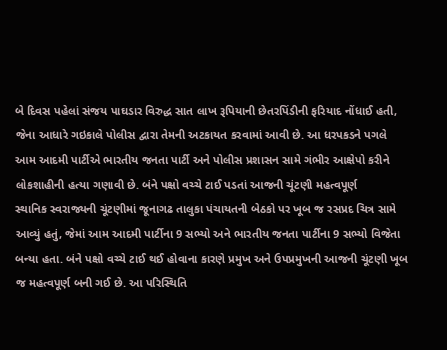બે દિવસ પહેલાં સંજય પાઘડાર વિરુદ્ધ સાત લાખ રૂપિયાની છેતરપિંડીની ફરિયાદ નોંધાઈ હતી, જેના આધારે ગઇકાલે પોલીસ દ્વારા તેમની અટકાયત કરવામાં આવી છે. આ ધરપકડને પગલે આમ આદમી પાર્ટીએ ભારતીય જનતા પાર્ટી અને પોલીસ પ્રશાસન સામે ગંભીર આક્ષેપો કરીને લોકશાહીની હત્યા ગણાવી છે. બંને પક્ષો વચ્ચે ટાઈ પડતાં આજની ચૂંટણી મહત્વપૂર્ણ
સ્થાનિક સ્વરાજ્યની ચૂંટણીમાં જૂનાગઢ તાલુકા પંચાયતની બેઠકો પર ખૂબ જ રસપ્રદ ચિત્ર સામે આવ્યું હતું, જેમાં આમ આદમી પાર્ટીના 9 સભ્યો અને ભારતીય જનતા પાર્ટીના 9 સભ્યો વિજેતા બન્યા હતા. બંને પક્ષો વચ્ચે ટાઈ થઈ હોવાના કારણે પ્રમુખ અને ઉપપ્રમુખની આજની ચૂંટણી ખૂબ જ મહત્વપૂર્ણ બની ગઈ છે. આ પરિસ્થિતિ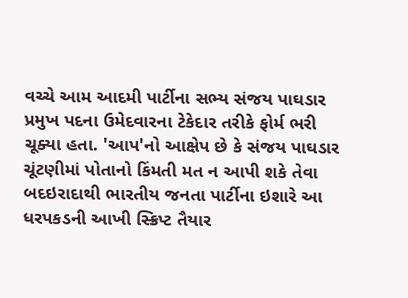વચ્ચે આમ આદમી પાર્ટીના સભ્ય સંજય પાઘડાર પ્રમુખ પદના ઉમેદવારના ટેકેદાર તરીકે ફોર્મ ભરી ચૂક્યા હતા. 'આપ'નો આક્ષેપ છે કે સંજય પાઘડાર ચૂંટણીમાં પોતાનો કિંમતી મત ન આપી શકે તેવા બદઇરાદાથી ભારતીય જનતા પાર્ટીના ઇશારે આ ધરપકડની આખી સ્ક્રિપ્ટ તૈયાર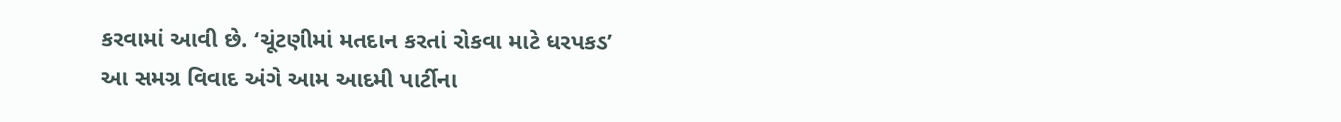કરવામાં આવી છે. ‘ચૂંટણીમાં મતદાન કરતાં રોકવા માટે ધરપકડ’
આ સમગ્ર વિવાદ અંગે આમ આદમી પાર્ટીના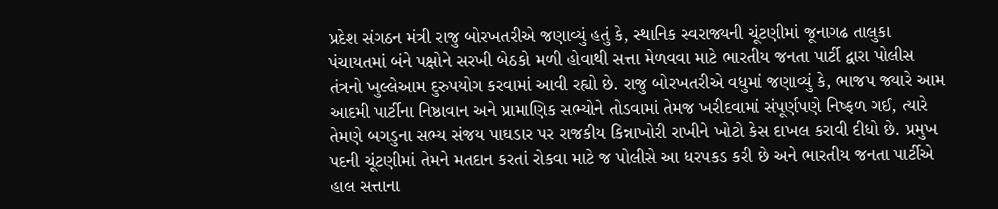પ્રદેશ સંગઠન મંત્રી રાજુ બોરખતરીએ જણાવ્યું હતું કે, સ્થાનિક સ્વરાજ્યની ચૂંટણીમાં જૂનાગઢ તાલુકા પંચાયતમાં બંને પક્ષોને સરખી બેઠકો મળી હોવાથી સત્તા મેળવવા માટે ભારતીય જનતા પાર્ટી દ્વારા પોલીસ તંત્રનો ખુલ્લેઆમ દુરુપયોગ કરવામાં આવી રહ્યો છે. રાજુ બોરખતરીએ વધુમાં જણાવ્યું કે, ભાજપ જ્યારે આમ આદમી પાર્ટીના નિષ્ઠાવાન અને પ્રામાણિક સભ્યોને તોડવામાં તેમજ ખરીદવામાં સંપૂર્ણપણે નિષ્ફળ ગઈ, ત્યારે તેમણે બગડુના સભ્ય સંજય પાઘડાર પર રાજકીય કિન્નાખોરી રાખીને ખોટો કેસ દાખલ કરાવી દીધો છે. પ્રમુખ પદની ચૂંટણીમાં તેમને મતદાન કરતાં રોકવા માટે જ પોલીસે આ ધરપકડ કરી છે અને ભારતીય જનતા પાર્ટીએ હાલ સત્તાના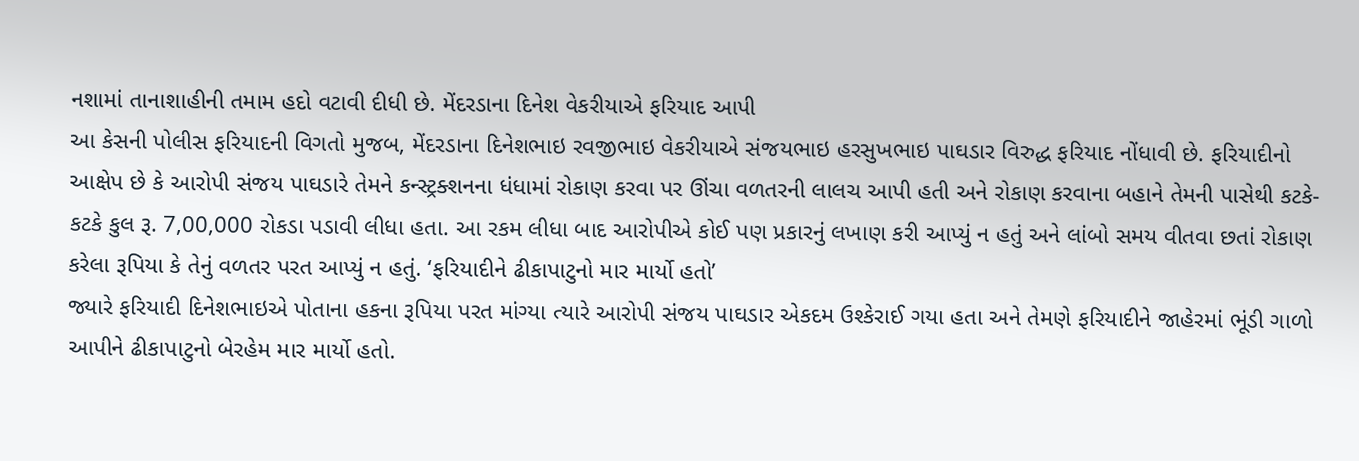નશામાં તાનાશાહીની તમામ હદો વટાવી દીધી છે. મેંદરડાના દિનેશ વેકરીયાએ ફરિયાદ આપી
આ કેસની પોલીસ ફરિયાદની વિગતો મુજબ, મેંદરડાના દિનેશભાઇ રવજીભાઇ વેકરીયાએ સંજયભાઇ હરસુખભાઇ પાઘડાર વિરુદ્ધ ફરિયાદ નોંધાવી છે. ફરિયાદીનો આક્ષેપ છે કે આરોપી સંજય પાઘડારે તેમને કન્સ્ટ્રક્શનના ધંધામાં રોકાણ કરવા પર ઊંચા વળતરની લાલચ આપી હતી અને રોકાણ કરવાના બહાને તેમની પાસેથી કટકે-કટકે કુલ રૂ. 7,00,000 રોકડા પડાવી લીધા હતા. આ રકમ લીધા બાદ આરોપીએ કોઈ પણ પ્રકારનું લખાણ કરી આપ્યું ન હતું અને લાંબો સમય વીતવા છતાં રોકાણ કરેલા રૂપિયા કે તેનું વળતર પરત આપ્યું ન હતું. ‘ફરિયાદીને ઢીકાપાટુનો માર માર્યો હતો’
જ્યારે ફરિયાદી દિનેશભાઇએ પોતાના હકના રૂપિયા પરત માંગ્યા ત્યારે આરોપી સંજય પાઘડાર એકદમ ઉશ્કેરાઈ ગયા હતા અને તેમણે ફરિયાદીને જાહેરમાં ભૂંડી ગાળો આપીને ઢીકાપાટુનો બેરહેમ માર માર્યો હતો.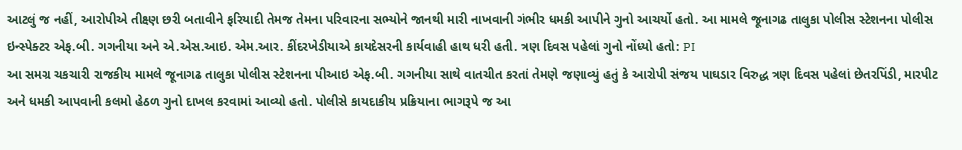આટલું જ નહીં, આરોપીએ તીક્ષ્ણ છરી બતાવીને ફરિયાદી તેમજ તેમના પરિવારના સભ્યોને જાનથી મારી નાખવાની ગંભીર ધમકી આપીને ગુનો આચર્યો હતો. આ મામલે જૂનાગઢ તાલુકા પોલીસ સ્ટેશનના પોલીસ ઇન્સ્પેક્ટર એફ.બી. ગગનીયા અને એ.એસ.આઇ. એમ.આર. કીંદરખેડીયાએ કાયદેસરની કાર્યવાહી હાથ ધરી હતી. ત્રણ દિવસ પહેલાં ગુનો નોંધ્યો હતો: PI
આ સમગ્ર ચકચારી રાજકીય મામલે જૂનાગઢ તાલુકા પોલીસ સ્ટેશનના પીઆઇ એફ.બી. ગગનીયા સાથે વાતચીત કરતાં તેમણે જણાવ્યું હતું કે આરોપી સંજય પાઘડાર વિરુદ્ધ ત્રણ દિવસ પહેલાં છેતરપિંડી, મારપીટ અને ધમકી આપવાની કલમો હેઠળ ગુનો દાખલ કરવામાં આવ્યો હતો. પોલીસે કાયદાકીય પ્રક્રિયાના ભાગરૂપે જ આ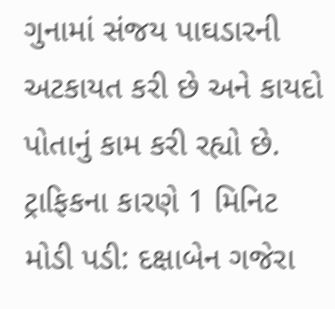ગુનામાં સંજય પાઘડારની અટકાયત કરી છે અને કાયદો પોતાનું કામ કરી રહ્યો છે. ટ્રાફિકના કારણે 1 મિનિટ મોડી પડી: દક્ષાબેન ગજેરા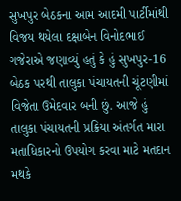સુખપુર બેઠકના આમ આદમી પાર્ટીમાંથી વિજય થયેલા દક્ષાબેન વિનોદભાઈ ગજેરાએ જણાવ્યું હતું કે હું સુખપુર-16 બેઠક પરથી તાલુકા પંચાયતની ચૂંટણીમાં વિજેતા ઉમેદવાર બની છું. આજે હું તાલુકા પંચાયતની પ્રક્રિયા અંતર્ગત મારા મતાધિકારનો ઉપયોગ કરવા માટે મતદાન મથકે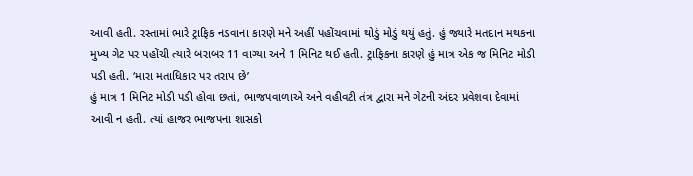આવી હતી. રસ્તામાં ભારે ટ્રાફિક નડવાના કારણે મને અહીં પહોંચવામાં થોડું મોડું થયું હતું. હું જ્યારે મતદાન મથકના મુખ્ય ગેટ પર પહોંચી ત્યારે બરાબર 11 વાગ્યા અને 1 મિનિટ થઈ હતી. ટ્રાફિકના કારણે હું માત્ર એક જ મિનિટ મોડી પડી હતી. ‘મારા મતાધિકાર પર તરાપ છે’
હું માત્ર 1 મિનિટ મોડી પડી હોવા છતાં, ભાજપવાળાએ અને વહીવટી તંત્ર દ્વારા મને ગેટની અંદર પ્રવેશવા દેવામાં આવી ન હતી. ત્યાં હાજર ભાજપના શાસકો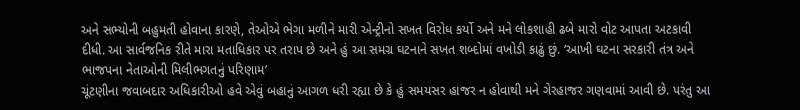અને સભ્યોની બહુમતી હોવાના કારણે, તેઓએ ભેગા મળીને મારી એન્ટ્રીનો સખત વિરોધ કર્યો અને મને લોકશાહી ઢબે મારો વોટ આપતા અટકાવી દીધી. આ સાર્વજનિક રીતે મારા મતાધિકાર પર તરાપ છે અને હું આ સમગ્ર ઘટનાને સખત શબ્દોમાં વખોડી કાઢું છું. ‘આખી ઘટના સરકારી તંત્ર અને ભાજપના નેતાઓની મિલીભગતનું પરિણામ’
ચૂંટણીના જવાબદાર અધિકારીઓ હવે એવું બહાનું આગળ ધરી રહ્યા છે કે હું સમયસર હાજર ન હોવાથી મને ગેરહાજર ગણવામાં આવી છે. પરંતુ આ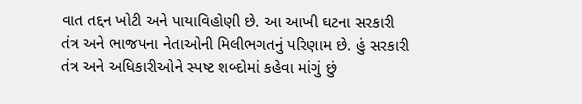વાત તદ્દન ખોટી અને પાયાવિહોણી છે. આ આખી ઘટના સરકારી તંત્ર અને ભાજપના નેતાઓની મિલીભગતનું પરિણામ છે. હું સરકારી તંત્ર અને અધિકારીઓને સ્પષ્ટ શબ્દોમાં કહેવા માંગું છું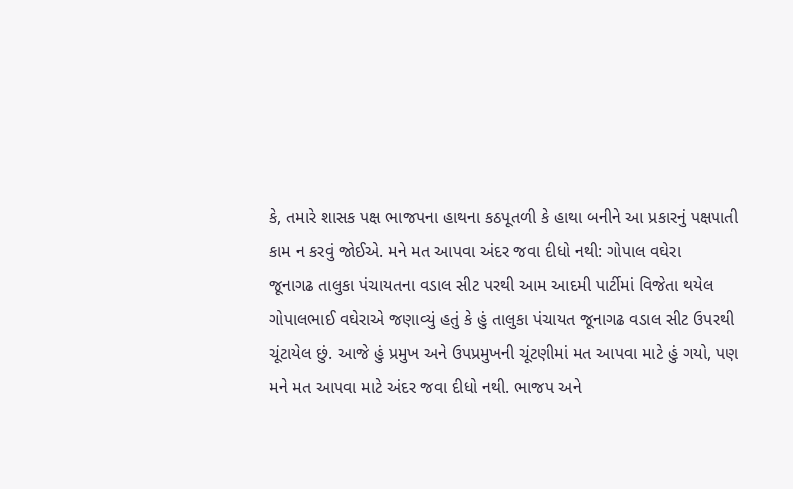કે, તમારે શાસક પક્ષ ભાજપના હાથના કઠપૂતળી કે હાથા બનીને આ પ્રકારનું પક્ષપાતી કામ ન કરવું જોઈએ. મને મત આપવા અંદર જવા દીધો નથી: ગોપાલ વઘેરા
જૂનાગઢ તાલુકા પંચાયતના વડાલ સીટ પરથી આમ આદમી પાર્ટીમાં વિજેતા થયેલ ગોપાલભાઈ વઘેરાએ જણાવ્યું હતું કે હું તાલુકા પંચાયત જૂનાગઢ વડાલ સીટ ઉપરથી ચૂંટાયેલ છું. આજે હું પ્રમુખ અને ઉપપ્રમુખની ચૂંટણીમાં મત આપવા માટે હું ગયો, પણ મને મત આપવા માટે અંદર જવા દીધો નથી. ભાજપ અને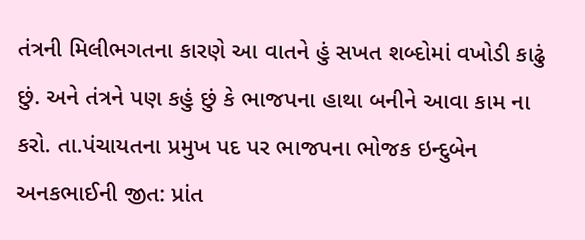તંત્રની મિલીભગતના કારણે આ વાતને હું સખત શબ્દોમાં વખોડી કાઢું છું. અને તંત્રને પણ કહું છું કે ભાજપના હાથા બનીને આવા કામ ના કરો. તા.પંચાયતના પ્રમુખ પદ પર ભાજપના ભોજક ઇન્દુબેન અનકભાઈની જીત: પ્રાંત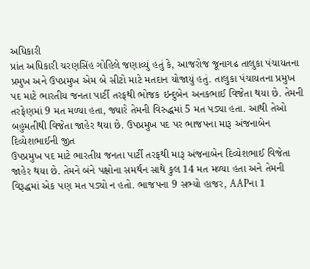અધિકારી
પ્રાંત અધિકારી ચરણસિંહ ગોહિલે જણાવ્યું હતું કે, આજરોજ જૂનાગઢ તાલુકા પંચાયતના પ્રમુખ અને ઉપપ્રમુખ એમ બે સીટો માટે મતદાન યોજાયું હતું. તાલુકા પંચાયતના પ્રમુખ પદ માટે ભારતીય જનતા પાર્ટી તરફથી ભોજક ઇન્દુબેન અનકભાઈ વિજેતા થયા છે. તેમની તરફેણમાં 9 મત મળ્યા હતા, જ્યારે તેમની વિરુદ્ધમાં 5 મત પડ્યા હતા. આથી તેઓ બહુમતીથી વિજેતા જાહેર થયા છે. ઉપપ્રમુખ પદ પર ભાજપના મારૂ અંજનાબેન દિવ્યેશભાઈની જીત
ઉપપ્રમુખ પદ માટે ભારતીય જનતા પાર્ટી તરફથી મારૂ અંજનાબેન દિવ્યેશભાઈ વિજેતા જાહેર થયા છે. તેમને બંને પક્ષોના સમર્થન સાથે કુલ 14 મત મળ્યા હતા અને તેમની વિરૂદ્ધમાં એક પણ મત પડ્યો ન હતો. ભાજપના 9 સભ્યો હાજર, AAPના 1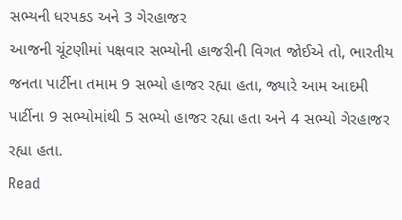સભ્યની ધરપકડ અને 3 ગેરહાજર
આજની ચૂંટણીમાં પક્ષવાર સભ્યોની હાજરીની વિગત જોઈએ તો, ભારતીય જનતા પાર્ટીના તમામ 9 સભ્યો હાજર રહ્યા હતા, જ્યારે આમ આદમી પાર્ટીના 9 સભ્યોમાંથી 5 સભ્યો હાજર રહ્યા હતા અને 4 સભ્યો ગેરહાજર રહ્યા હતા.
Read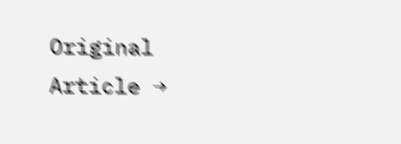Original Article →